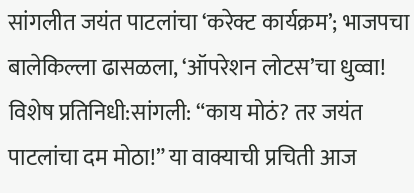सांगलीत जयंत पाटलांचा ‘करेक्ट कार्यक्रम’; भाजपचा बालेकिल्ला ढासळला, ‘ऑपरेशन लोटस’चा धुव्वा!
विशेष प्रतिनिधी:सांगली: “काय मोठं? तर जयंत पाटलांचा दम मोठा!” या वाक्याची प्रचिती आज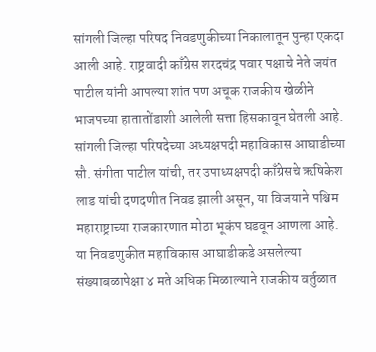सांगली जिल्हा परिषद निवडणुकीच्या निकालातून पुन्हा एकदा आली आहे. राष्ट्रवादी काँग्रेस शरदचंद्र पवार पक्षाचे नेते जयंत पाटील यांनी आपल्या शांत पण अचूक राजकीय खेळीने भाजपच्या हातातोंडाशी आलेली सत्ता हिसकावून घेतली आहे. सांगली जिल्हा परिषदेच्या अध्यक्षपदी महाविकास आघाडीच्या सौ. संगीता पाटील यांची, तर उपाध्यक्षपदी काँग्रेसचे ऋषिकेश लाड यांची दणदणीत निवड झाली असून, या विजयाने पश्चिम महाराष्ट्राच्या राजकारणात मोठा भूकंप घडवून आणला आहे.
या निवडणुकीत महाविकास आघाडीकडे असलेल्या संख्याबळापेक्षा ४ मते अधिक मिळाल्याने राजकीय वर्तुळात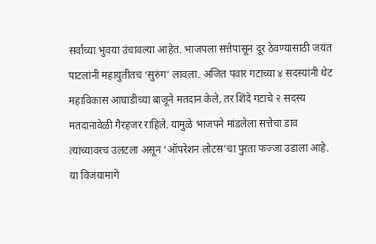सर्वांच्या भुवया उंचावल्या आहेत. भाजपला सत्तेपासून दूर ठेवण्यासाठी जयंत पाटलांनी महायुतीतच ‘सुरुंग’ लावला. अजित पवार गटाच्या ४ सदस्यांनी थेट महाविकास आघाडीच्या बाजूने मतदान केले, तर शिंदे गटाचे २ सदस्य मतदानावेळी गैरहजर राहिले. यामुळे भाजपने मांडलेला सत्तेचा डाव त्यांच्यावरच उलटला असून ‘ऑपरेशन लोटस’चा पुरता फज्जा उडाला आहे.
या विजयामागे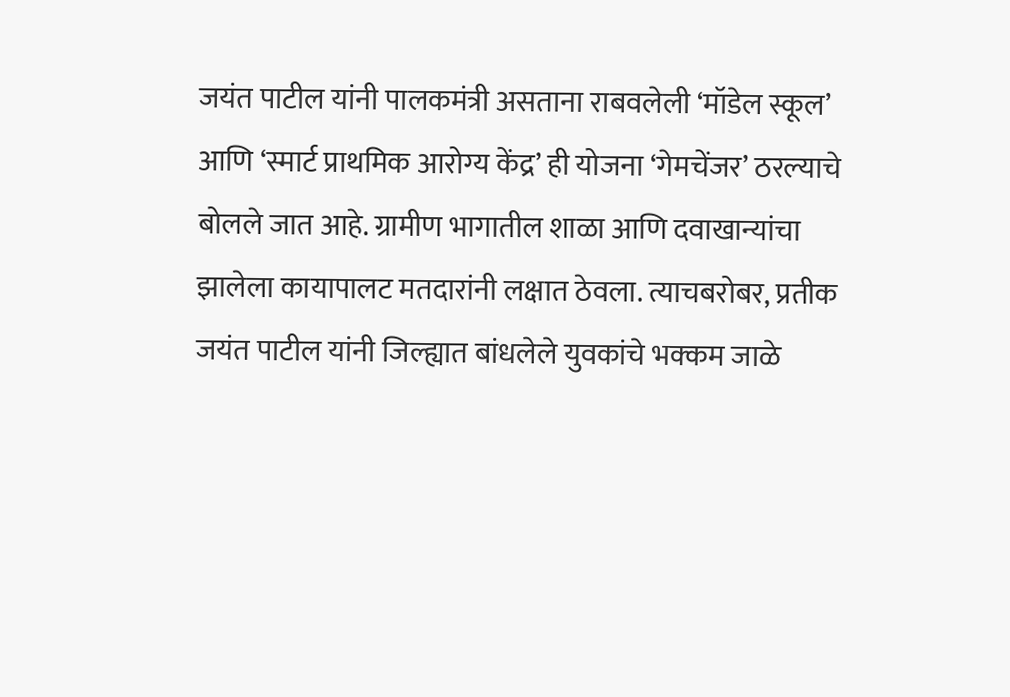जयंत पाटील यांनी पालकमंत्री असताना राबवलेली ‘मॉडेल स्कूल’ आणि ‘स्मार्ट प्राथमिक आरोग्य केंद्र’ ही योजना ‘गेमचेंजर’ ठरल्याचे बोलले जात आहे. ग्रामीण भागातील शाळा आणि दवाखान्यांचा झालेला कायापालट मतदारांनी लक्षात ठेवला. त्याचबरोबर, प्रतीक जयंत पाटील यांनी जिल्ह्यात बांधलेले युवकांचे भक्कम जाळे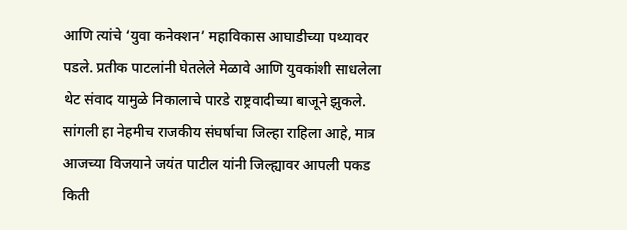आणि त्यांचे ‘युवा कनेक्शन’ महाविकास आघाडीच्या पथ्यावर पडले. प्रतीक पाटलांनी घेतलेले मेळावे आणि युवकांशी साधलेला थेट संवाद यामुळे निकालाचे पारडे राष्ट्रवादीच्या बाजूने झुकले.
सांगली हा नेहमीच राजकीय संघर्षाचा जिल्हा राहिला आहे, मात्र आजच्या विजयाने जयंत पाटील यांनी जिल्ह्यावर आपली पकड किती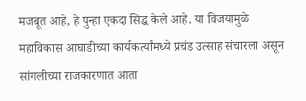मजबूत आहे, हे पुन्हा एकदा सिद्ध केले आहे. या विजयामुळे महाविकास आघाडीच्या कार्यकर्त्यांमध्ये प्रचंड उत्साह संचारला असून सांगलीच्या राजकारणात आता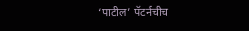‘पाटील’ पॅटर्नचीच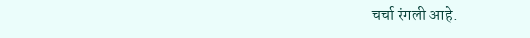चर्चा रंगली आहे.